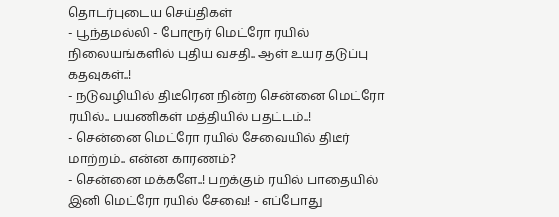தொடர்புடைய செய்திகள்
- பூந்தமல்லி - போரூர் மெட்ரோ ரயில் நிலையங்களில் புதிய வசதி.. ஆள் உயர தடுப்பு கதவுகள்..!
- நடுவழியில் திடீரென நின்ற சென்னை மெட்ரோ ரயில்.. பயணிகள் மத்தியில் பதட்டம்..!
- சென்னை மெட்ரோ ரயில் சேவையில் திடீர் மாற்றம்.. என்ன காரணம்?
- சென்னை மக்களே..! பறக்கும் ரயில் பாதையில் இனி மெட்ரோ ரயில் சேவை! - எப்போது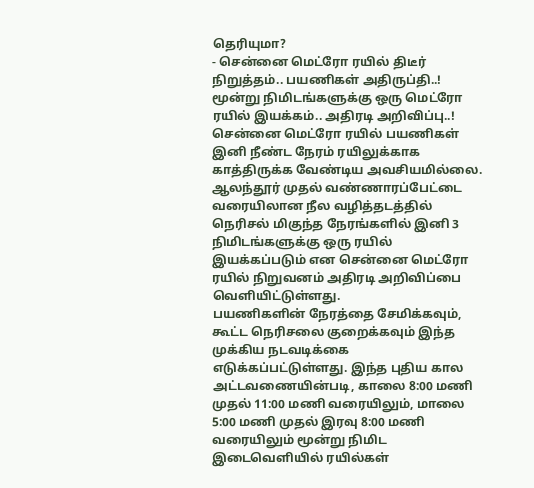தெரியுமா?
- சென்னை மெட்ரோ ரயில் திடீர் நிறுத்தம்.. பயணிகள் அதிருப்தி..!
மூன்று நிமிடங்களுக்கு ஒரு மெட்ரோ ரயில் இயக்கம்.. அதிரடி அறிவிப்பு..!
சென்னை மெட்ரோ ரயில் பயணிகள் இனி நீண்ட நேரம் ரயிலுக்காக காத்திருக்க வேண்டிய அவசியமில்லை. ஆலந்தூர் முதல் வண்ணாரப்பேட்டை வரையிலான நீல வழித்தடத்தில் நெரிசல் மிகுந்த நேரங்களில் இனி 3 நிமிடங்களுக்கு ஒரு ரயில் இயக்கப்படும் என சென்னை மெட்ரோ ரயில் நிறுவனம் அதிரடி அறிவிப்பை வெளியிட்டுள்ளது.
பயணிகளின் நேரத்தை சேமிக்கவும், கூட்ட நெரிசலை குறைக்கவும் இந்த முக்கிய நடவடிக்கை எடுக்கப்பட்டுள்ளது. இந்த புதிய கால அட்டவணையின்படி, காலை 8:00 மணி முதல் 11:00 மணி வரையிலும், மாலை 5:00 மணி முதல் இரவு 8:00 மணி வரையிலும் மூன்று நிமிட இடைவெளியில் ரயில்கள்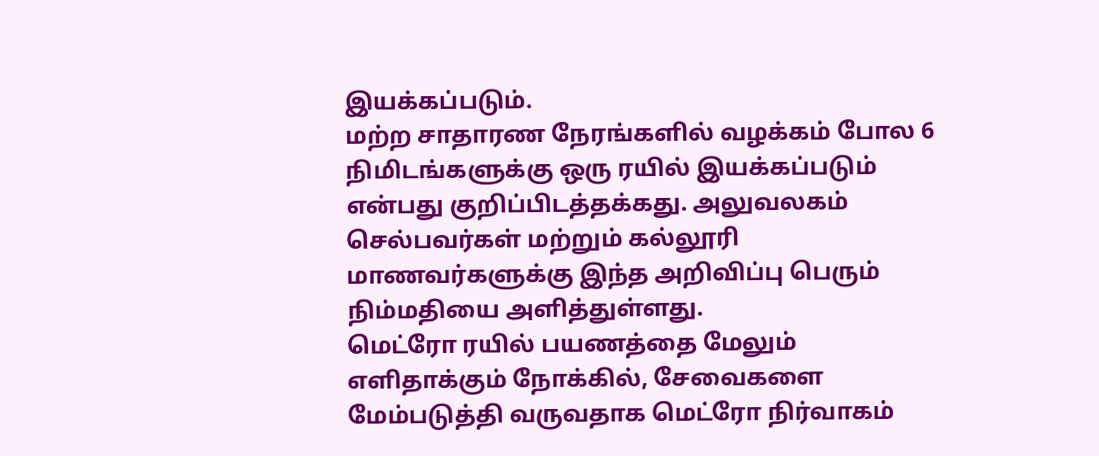இயக்கப்படும்.
மற்ற சாதாரண நேரங்களில் வழக்கம் போல 6 நிமிடங்களுக்கு ஒரு ரயில் இயக்கப்படும் என்பது குறிப்பிடத்தக்கது. அலுவலகம் செல்பவர்கள் மற்றும் கல்லூரி மாணவர்களுக்கு இந்த அறிவிப்பு பெரும் நிம்மதியை அளித்துள்ளது.
மெட்ரோ ரயில் பயணத்தை மேலும் எளிதாக்கும் நோக்கில், சேவைகளை மேம்படுத்தி வருவதாக மெட்ரோ நிர்வாகம்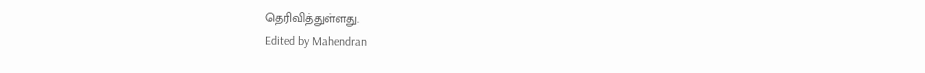தெரிவித்துள்ளது.
Edited by Mahendran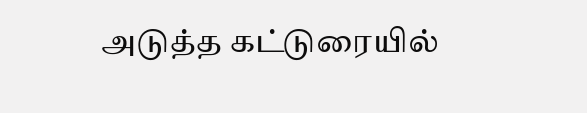அடுத்த கட்டுரையில்